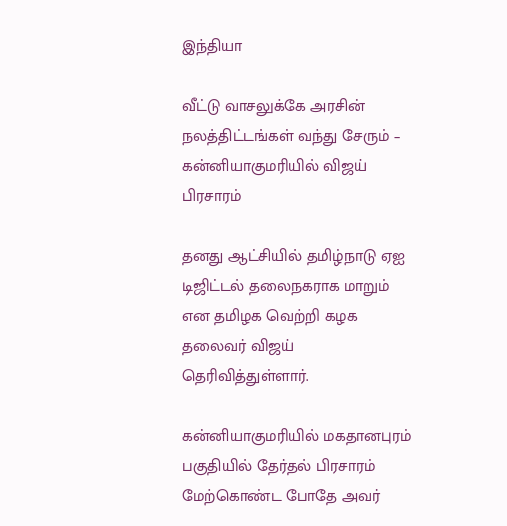இந்தியா

வீட்டு வாசலுக்கே அரசின் நலத்திட்டங்கள் வந்து சேரும் – கன்னியாகுமரியில் விஜய் பிரசாரம்

தனது ஆட்சியில் தமிழ்நாடு ஏஐ டிஜிட்டல் தலைநகராக மாறும் என தமிழக வெற்றி கழக தலைவர் விஜய் தெரிவித்துள்ளார்.

கன்னியாகுமரியில் மகதானபுரம் பகுதியில் தேர்தல் பிரசாரம் மேற்கொண்ட போதே அவர்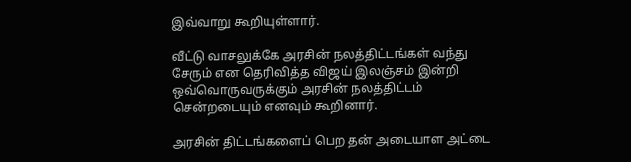இவ்வாறு கூறியுள்ளார்.

வீட்டு வாசலுக்கே அரசின் நலத்திட்டங்கள் வந்து சேரும் என தெரிவித்த விஜய் இலஞ்சம் இன்றி ஒவ்வொருவருக்கும் அரசின் நலத்திட்டம் சென்றடையும் எனவும் கூறினார்.

அரசின் திட்டங்களைப் பெற தன் அடையாள அட்டை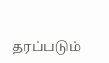தரப்படும்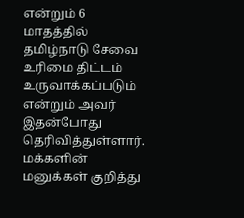என்றும் 6 மாதத்தில் தமிழ்நாடு சேவை உரிமை திட்டம் உருவாக்கப்படும் என்றும் அவர் இதன்போது தெரிவித்துள்ளார்.
மக்களின் மனுக்கள் குறித்து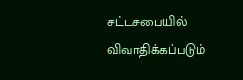சட்டசபையில் விவாதிக்கப்படும்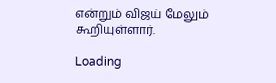என்றும் விஜய் மேலும் கூறியுள்ளார்.

Loading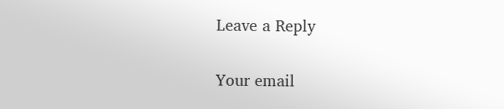Leave a Reply

Your email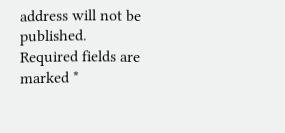address will not be published. Required fields are marked *